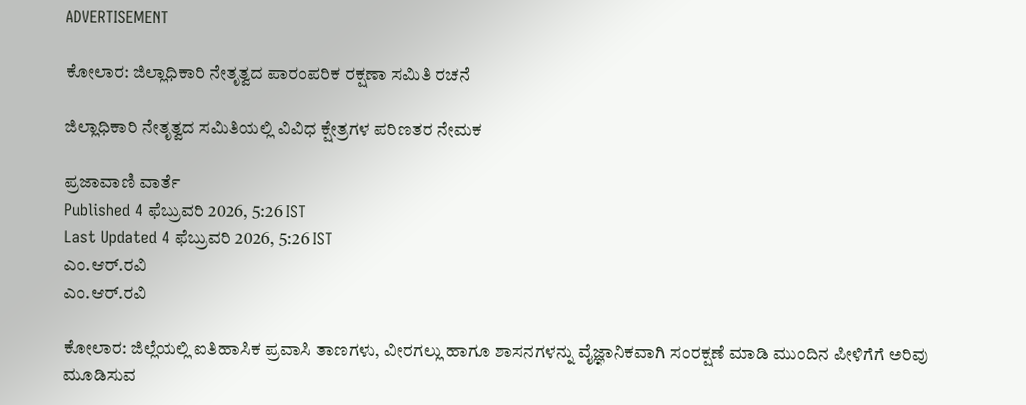ADVERTISEMENT

ಕೋಲಾರ: ಜಿಲ್ಲಾಧಿಕಾರಿ ನೇತೃತ್ವದ ಪಾರಂಪರಿಕ ರಕ್ಷಣಾ ಸಮಿತಿ ರಚನೆ

ಜಿಲ್ಲಾಧಿಕಾರಿ ನೇತೃತ್ವದ ಸಮಿತಿಯಲ್ಲಿ ವಿವಿಧ ಕ್ಷೇತ್ರಗಳ ಪರಿಣತರ ನೇಮಕ

ಪ್ರಜಾವಾಣಿ ವಾರ್ತೆ
Published 4 ಫೆಬ್ರುವರಿ 2026, 5:26 IST
Last Updated 4 ಫೆಬ್ರುವರಿ 2026, 5:26 IST
ಎಂ.ಆರ್.ರವಿ
ಎಂ.ಆರ್.ರವಿ

ಕೋಲಾರ: ಜಿಲ್ಲೆಯಲ್ಲಿ ಐತಿಹಾಸಿಕ ಪ್ರವಾಸಿ ತಾಣಗಳು, ವೀರಗಲ್ಲು ಹಾಗೂ ಶಾಸನಗಳನ್ನು ವೈಜ್ಞಾನಿಕವಾಗಿ ಸಂರಕ್ಷಣೆ ಮಾಡಿ ಮುಂದಿನ ಪೀಳಿಗೆಗೆ ಅರಿವು ಮೂಡಿಸುವ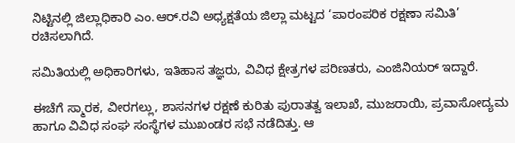ನಿಟ್ಟಿನಲ್ಲಿ ಜಿಲ್ಲಾಧಿಕಾರಿ ಎಂ.ಆರ್.ರವಿ ಅಧ್ಯಕ್ಷತೆಯ ಜಿಲ್ಲಾ ಮಟ್ಟದ ‘ಪಾರಂಪರಿಕ ರಕ್ಷಣಾ ಸಮಿತಿ’ ರಚಿಸಲಾಗಿದೆ.

ಸಮಿತಿಯಲ್ಲಿ ಅಧಿಕಾರಿಗಳು, ಇತಿಹಾಸ ತಜ್ಞರು, ವಿವಿಧ ಕ್ಷೇತ್ರಗಳ ಪರಿಣತರು, ಎಂಜಿನಿಯರ್ ಇದ್ದಾರೆ.

ಈಚೆಗೆ ಸ್ಮಾರಕ, ವೀರಗಲ್ಲು, ಶಾಸನಗಳ ರಕ್ಷಣೆ ಕುರಿತು ಪುರಾತತ್ವ ಇಲಾಖೆ, ಮುಜರಾಯಿ, ಪ್ರವಾಸೋದ್ಯಮ ಹಾಗೂ ವಿವಿಧ ಸಂಘ ಸಂಸ್ಥೆಗಳ ಮುಖಂಡರ ಸಭೆ ನಡೆದಿತ್ತು. ಆ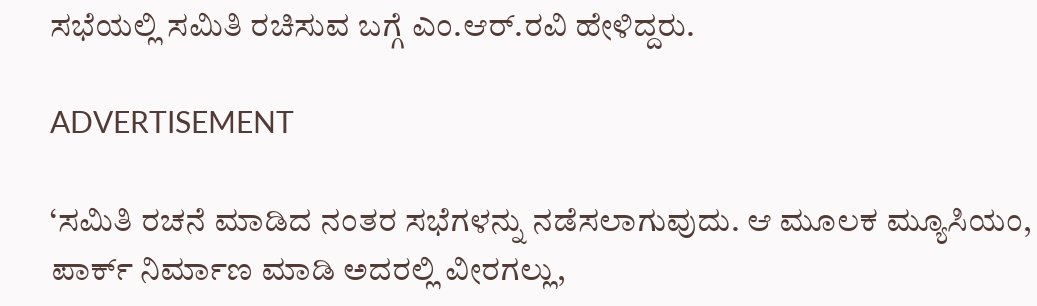ಸಭೆಯಲ್ಲಿ ಸಮಿತಿ ರಚಿಸುವ ಬಗ್ಗೆ ಎಂ.ಆರ್.ರವಿ ಹೇಳಿದ್ದರು.

ADVERTISEMENT

‘ಸಮಿತಿ ರಚನೆ ಮಾಡಿದ ನಂತರ ಸಭೆಗಳನ್ನು ನಡೆಸಲಾಗುವುದು. ಆ ಮೂಲಕ ಮ್ಯೂಸಿಯಂ, ಪಾರ್ಕ್‌ ನಿರ್ಮಾಣ ಮಾಡಿ ಅದರಲ್ಲಿ ವೀರಗಲ್ಲು,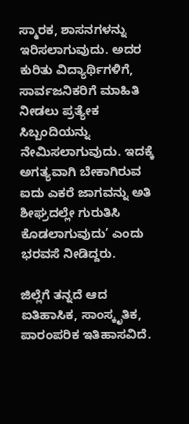ಸ್ಮಾರಕ, ಶಾಸನಗಳನ್ನು ಇರಿಸಲಾಗುವುದು‌. ಅದರ ಕುರಿತು ವಿದ್ಯಾರ್ಥಿಗಳಿಗೆ, ಸಾರ್ವಜನಿಕರಿಗೆ ಮಾಹಿತಿ ನೀಡಲು ಪ್ರತ್ಯೇಕ ಸಿಬ್ಬಂದಿಯನ್ನು ನೇಮಿಸಲಾಗುವುದು. ಇದಕ್ಕೆ ಅಗತ್ಯವಾಗಿ ಬೇಕಾಗಿರುವ ಐದು ಎಕರೆ ಜಾಗವನ್ನು ಅತಿ ಶೀಘ್ರದಲ್ಲೇ ಗುರುತಿಸಿ ಕೊಡಲಾಗುವುದು’ ಎಂದು ಭರವಸೆ ನೀಡಿದ್ದರು.

ಜಿಲ್ಲೆಗೆ ತನ್ನದೆ ಆದ ಐತಿಹಾಸಿಕ, ಸಾಂಸ್ಕೃತಿಕ, ಪಾರಂಪರಿಕ ಇತಿಹಾಸವಿದೆ.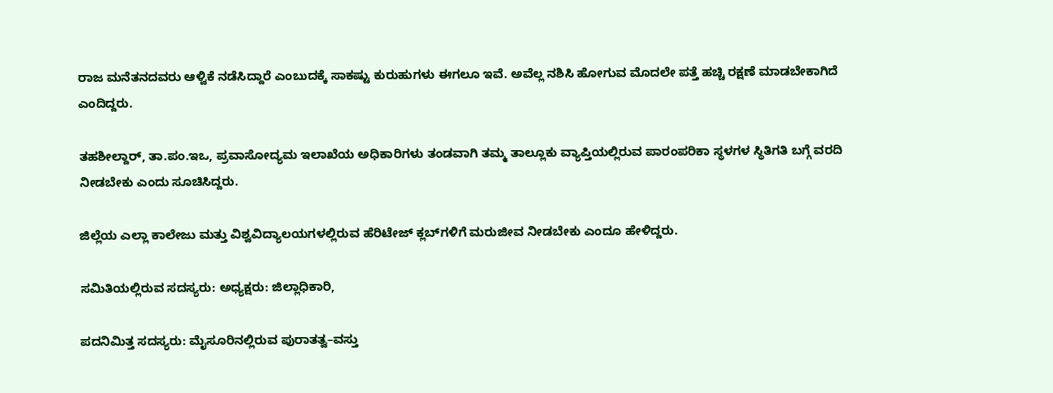ರಾಜ ಮನೆತನದವರು ಆಳ್ವಿಕೆ ನಡೆಸಿದ್ದಾರೆ ಎಂಬುದಕ್ಕೆ ಸಾಕಷ್ಟು ಕುರುಹುಗಳು ಈಗಲೂ ಇವೆ. ಅವೆಲ್ಲ ನಶಿಸಿ ಹೋಗುವ ಮೊದಲೇ ಪತ್ತೆ ಹಚ್ಚಿ ರಕ್ಷಣೆ ಮಾಡಬೇಕಾಗಿದೆ ಎಂದಿದ್ದರು.

ತಹಶೀಲ್ದಾರ್‌, ತಾ.ಪಂ.ಇಒ, ಪ್ರವಾಸೋದ್ಯಮ ಇಲಾಖೆಯ ಅಧಿಕಾರಿಗಳು ತಂಡವಾಗಿ ತಮ್ಮ ತಾಲ್ಲೂಕು ವ್ಯಾಪ್ತಿಯಲ್ಲಿರುವ ಪಾರಂಪರಿಕಾ ಸ್ಥಳಗಳ ಸ್ಥಿತಿಗತಿ ಬಗ್ಗೆ ವರದಿ ನೀಡಬೇಕು ಎಂದು ಸೂಚಿಸಿದ್ದರು.

ಜಿಲ್ಲೆಯ ಎಲ್ಲಾ ಕಾಲೇಜು ಮತ್ತು ವಿಶ್ವವಿದ್ಯಾಲಯಗಳಲ್ಲಿರುವ ಹೆರಿಟೇಜ್‌ ಕ್ಲಬ್‌ಗಳಿಗೆ ಮರುಜೀವ ನೀಡಬೇಕು ಎಂದೂ ಹೇಳಿದ್ದರು.

ಸಮಿತಿಯಲ್ಲಿರುವ ಸದಸ್ಯರು: ಅಧ್ಯಕ್ಷರು: ಜಿಲ್ಲಾಧಿಕಾರಿ,

ಪದನಿಮಿತ್ತ ಸದಸ್ಯರು: ಮೈಸೂರಿನಲ್ಲಿರುವ ಪುರಾತತ್ವ–ವಸ್ತು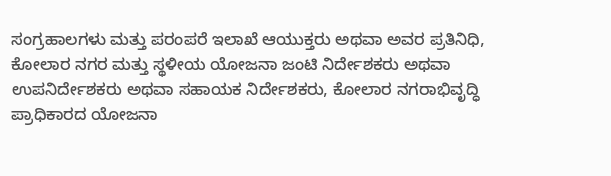ಸಂಗ್ರಹಾಲಗಳು ಮತ್ತು ಪರಂಪರೆ ಇಲಾಖೆ ಆಯುಕ್ತರು ಅಥವಾ ಅವರ ಪ್ರತಿನಿಧಿ, ಕೋಲಾರ ನಗರ ಮತ್ತು ಸ್ಥಳೀಯ ಯೋಜನಾ ಜಂಟಿ ನಿರ್ದೇಶಕರು‌ ಅಥವಾ ಉಪನಿರ್ದೇಶಕರು ಅಥವಾ ಸಹಾಯಕ ನಿರ್ದೇಶಕರು, ಕೋಲಾರ ನಗರಾಭಿವೃದ್ಧಿ ಪ್ರಾಧಿಕಾರದ ಯೋಜನಾ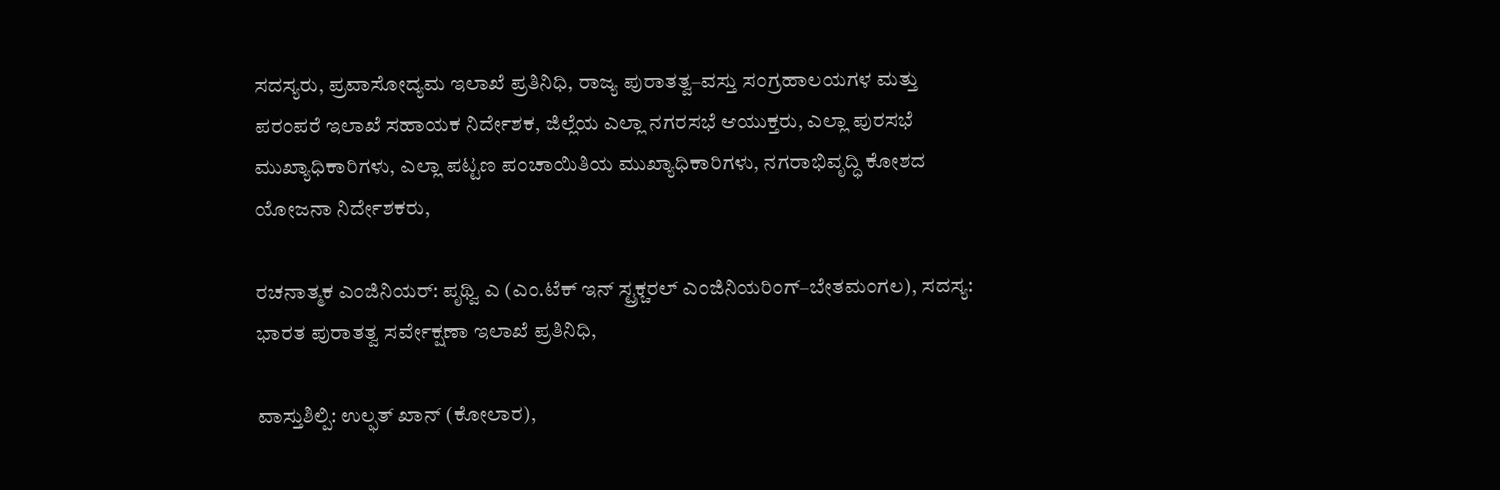ಸದಸ್ಯರು, ಪ್ರವಾಸೋದ್ಯಮ ಇಲಾಖೆ ಪ್ರತಿನಿಧಿ, ರಾಜ್ಯ ಪುರಾತತ್ವ–ವಸ್ತು ಸಂಗ್ರಹಾಲಯಗಳ ಮತ್ತು ಪರಂಪರೆ ಇಲಾಖೆ ಸಹಾಯಕ ನಿರ್ದೇಶಕ, ಜಿಲ್ಲೆಯ ಎಲ್ಲಾ ನಗರಸಭೆ ಆಯುಕ್ತರು, ಎಲ್ಲಾ ಪುರಸಭೆ ಮುಖ್ಯಾಧಿಕಾರಿಗಳು, ಎಲ್ಲಾ ಪಟ್ಟಣ ಪಂಚಾಯಿತಿಯ ಮುಖ್ಯಾಧಿಕಾರಿಗಳು, ನಗರಾಭಿವೃದ್ಧಿ ಕೋಶದ ಯೋಜನಾ ನಿರ್ದೇಶಕರು,

ರಚನಾತ್ಮಕ ಎಂಜಿನಿಯರ್‌: ಪೃಥ್ವಿ ಎ (ಎಂ.ಟೆಕ್‌ ಇನ್‌ ಸ್ಟ್ರಕ್ಚರಲ್‌ ಎಂಜಿನಿಯರಿಂಗ್‌–ಬೇತಮಂಗಲ), ಸದಸ್ಯ: ಭಾರತ ಪುರಾತತ್ವ ಸರ್ವೇಕ್ಷಣಾ ಇಲಾಖೆ ಪ್ರತಿನಿಧಿ,

ವಾಸ್ತುಶಿಲ್ಪಿ: ಉಲ್ಫತ್‌ ಖಾನ್‌ (ಕೋಲಾರ),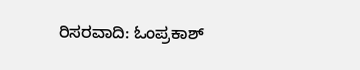ರಿಸರವಾದಿ: ಓಂಪ್ರಕಾಶ್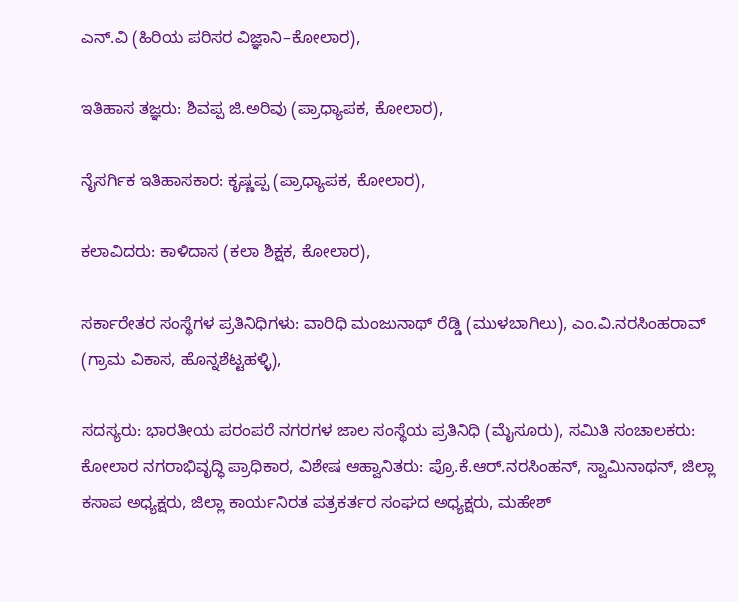ಎನ್‌.ವಿ (ಹಿರಿಯ ಪರಿಸರ ವಿಜ್ಞಾನಿ–ಕೋಲಾರ),

ಇತಿಹಾಸ ತಜ್ಞರು: ಶಿವಪ್ಪ ಜಿ.ಅರಿವು (ಪ್ರಾಧ್ಯಾಪಕ, ಕೋಲಾರ),

ನೈಸರ್ಗಿಕ ಇತಿಹಾಸಕಾರ: ಕೃಷ್ಣಪ್ಪ (ಪ್ರಾಧ್ಯಾಪಕ, ಕೋಲಾರ),

ಕಲಾವಿದರು: ಕಾಳಿದಾಸ (ಕಲಾ ಶಿಕ್ಷಕ, ಕೋಲಾರ),

ಸರ್ಕಾರೇತರ ಸಂಸ್ಥೆಗಳ ಪ್ರತಿನಿಧಿಗಳು: ವಾರಿಧಿ ಮಂಜುನಾಥ್‌ ರೆಡ್ಡಿ (ಮುಳಬಾಗಿಲು), ಎಂ.ವಿ.ನರಸಿಂಹರಾವ್‌ (ಗ್ರಾಮ ವಿಕಾಸ, ಹೊನ್ನಶೆಟ್ಟಹಳ್ಳಿ),

ಸದಸ್ಯರು: ಭಾರತೀಯ ಪರಂಪರೆ ನಗರಗಳ ಜಾಲ ಸಂಸ್ಥೆಯ ಪ್ರತಿನಿಧಿ (ಮೈಸೂರು), ಸಮಿತಿ ಸಂಚಾಲಕರು: ಕೋಲಾರ ನಗರಾಭಿವೃದ್ಧಿ ಪ್ರಾಧಿಕಾರ, ವಿಶೇಷ ಆಹ್ವಾನಿತರು: ಪ್ರೊ.ಕೆ.ಆರ್‌.ನರಸಿಂಹನ್‌, ಸ್ವಾಮಿನಾಥನ್‌, ಜಿಲ್ಲಾ ಕಸಾಪ ಅಧ್ಯಕ್ಷರು, ಜಿಲ್ಲಾ ಕಾರ್ಯನಿರತ ಪತ್ರಕರ್ತರ ಸಂಘದ ಅಧ್ಯಕ್ಷರು, ಮಹೇಶ್‌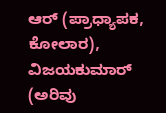ಆರ್‌ (ಪ್ರಾಧ್ಯಾಪಕ, ಕೋಲಾರ), ವಿಜಯಕುಮಾರ್‌ (ಅರಿವು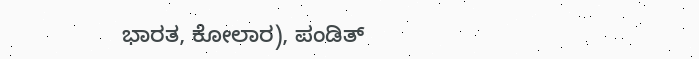ಭಾರತ, ಕೋಲಾರ), ಪಂಡಿತ್‌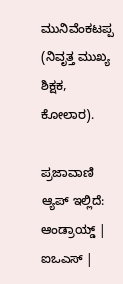ಮುನಿವೆಂಕಟಪ್ಪ (ನಿವೃತ್ತ ಮುಖ್ಯ ಶಿಕ್ಷಕ, ಕೋಲಾರ).

ಪ್ರಜಾವಾಣಿ ಆ್ಯಪ್ ಇಲ್ಲಿದೆ: ಆಂಡ್ರಾಯ್ಡ್ | ಐಒಎಸ್ |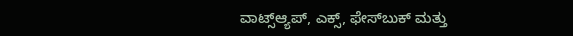ವಾಟ್ಸ್ಆ್ಯಪ್, ಎಕ್ಸ್, ಫೇಸ್‌ಬುಕ್ ಮತ್ತು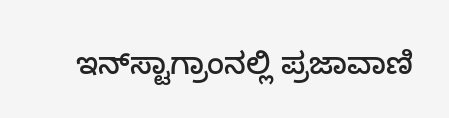ಇನ್‌ಸ್ಟಾಗ್ರಾಂನಲ್ಲಿ ಪ್ರಜಾವಾಣಿ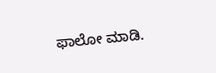ಫಾಲೋ ಮಾಡಿ.